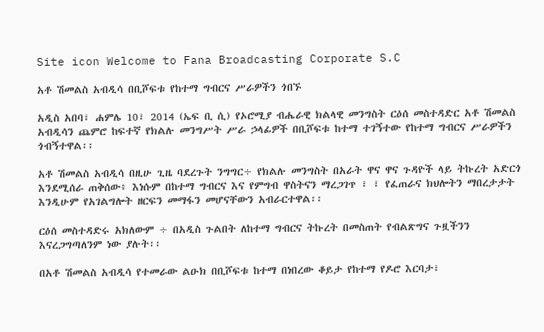Site icon Welcome to Fana Broadcasting Corporate S.C

አቶ ሽመልስ አብዲሳ በቢሾፍቱ የከተማ ግብርና ሥራዎችን ጎበኙ

አዲስ አበባ፣ ሐምሌ 10፣ 2014 (ኤፍ ቢ ሲ) የኦሮሚያ ብሔራዊ ክልላዊ መንግስት ርዕሰ መስተዳድር አቶ ሽመልስ አብዲሳን ጨምሮ ከፍተኛ የክልሉ መንግሥት ሥራ ኃላፊዎች በቢሾፍቱ ከተማ ተገኝተው የከተማ ግብርና ሥራዎችን ጎብኝተዋል፡፡

አቶ ሽመልስ አብዲሳ በዚሁ ጊዜ ባደረጉት ንግግር÷ የክልሉ መንግስት በአራት ዋና ዋና ጉዳዮች ላይ ትኩረት አድርጎ እንደሚሰራ ጠቅሰው፥ እነሱም በከተማ ግብርና እና የምግብ ዋስትናን ማረጋገጥ ፣ ፣ የፈጠራና ክህሎትን ማበረታታት እንዲሁም የአገልግሎት ዘርፍን መማፋን መሆናቸውን አብራርተዋል፡፡

ርዕሰ መስተዳድሩ አክለውም ÷ በአዲስ ጉልበት ለከተማ ግብርና ትኩረት በመስጠት የብልጽግና ጉዟችንን እናረጋግጣለንም ነው ያሉት፡፡

በአቶ ሽመልስ አብዲሳ የተመራው ልዑክ በቢሾፍቱ ከተማ በነበረው ቆይታ የከተማ የዶሮ እርባታ፣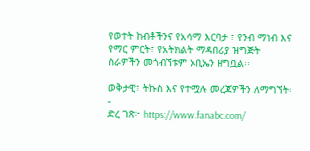የወተት ከብቶችንና የአሳማ እርባታ ፣ የንብ ማነብ እና የማር ምርት፣ የአትክልት ማዳበሪያ ዝግጅት ስራዎችን መጎብኘቱም ኦቢኤን ዘግቧል፡፡

ወቅታዊ፣ ትኩስ እና የተሟሉ መረጃዎችን ለማግኘት፡-
ድረ ገጽ፦ https://www.fanabc.com/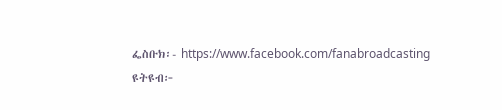ፌስቡክ፡- https://www.facebook.com/fanabroadcasting
ዩትዩብ፦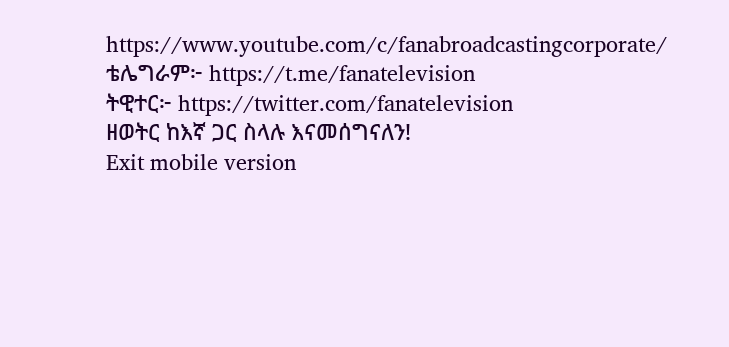https://www.youtube.com/c/fanabroadcastingcorporate/
ቴሌግራም፦ https://t.me/fanatelevision
ትዊተር፦ https://twitter.com/fanatelevision
ዘወትር ከእኛ ጋር ስላሉ እናመሰግናለን!
Exit mobile version